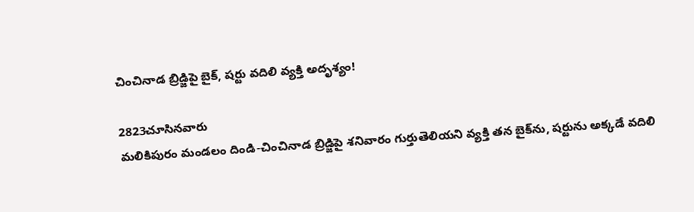చించినాడ బ్రిడ్జిపై బైక్, షర్టు వదిలి వ్యక్తి అదృశ్యం!

2823చూసినవారు
మలికిపురం మండలం దిండి-చించినాడ బ్రిడ్జిపై శనివారం గుర్తుతెలియని వ్యక్తి తన బైక్‌ను, షర్టును అక్కడే వదిలి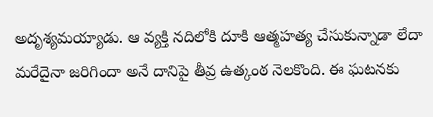అదృశ్యమయ్యాడు. ఆ వ్యక్తి నదిలోకి దూకి ఆత్మహత్య చేసుకున్నాడా లేదా మరేదైనా జరిగిందా అనే దానిపై తీవ్ర ఉత్కంఠ నెలకొంది. ఈ ఘటనకు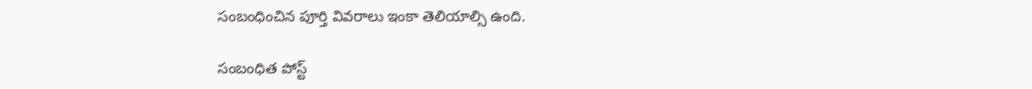సంబంధించిన పూర్తి వివరాలు ఇంకా తెలియాల్సి ఉంది.

సంబంధిత పోస్ట్